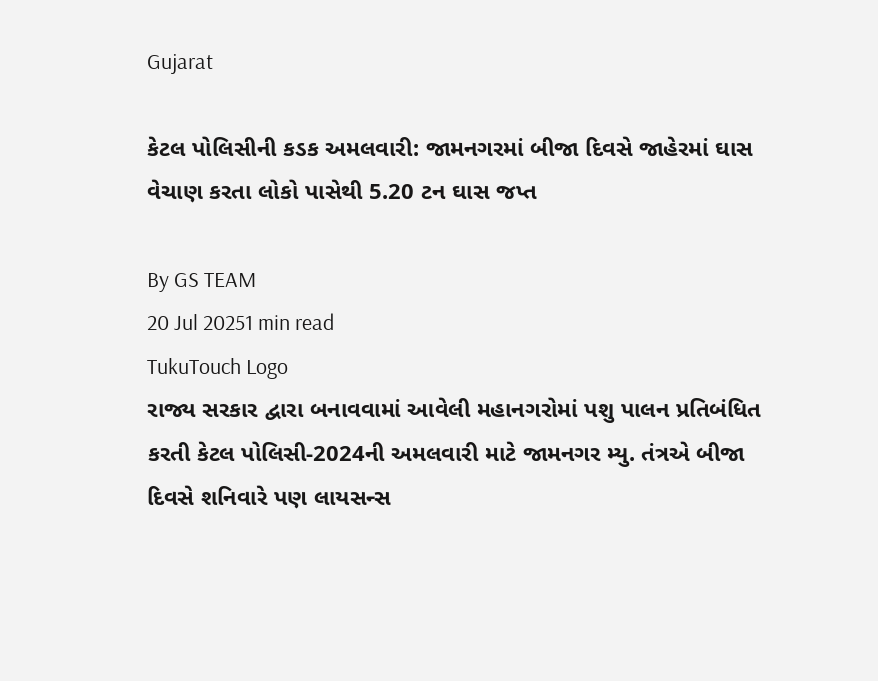Gujarat

કેટલ પોલિસીની કડક અમલવારી: જામનગરમાં બીજા દિવસે જાહેરમાં ઘાસ વેચાણ કરતા લોકો પાસેથી 5.20 ટન ઘાસ જપ્ત

By GS TEAM
20 Jul 20251 min read
TukuTouch Logo
રાજ્ય સરકાર દ્વારા બનાવવામાં આવેલી મહાનગરોમાં પશુ પાલન પ્રતિબંધિત કરતી કેટલ પોલિસી-2024ની અમલવારી માટે જામનગર મ્યુ. તંત્રએ બીજા દિવસે શનિવારે પણ લાયસન્સ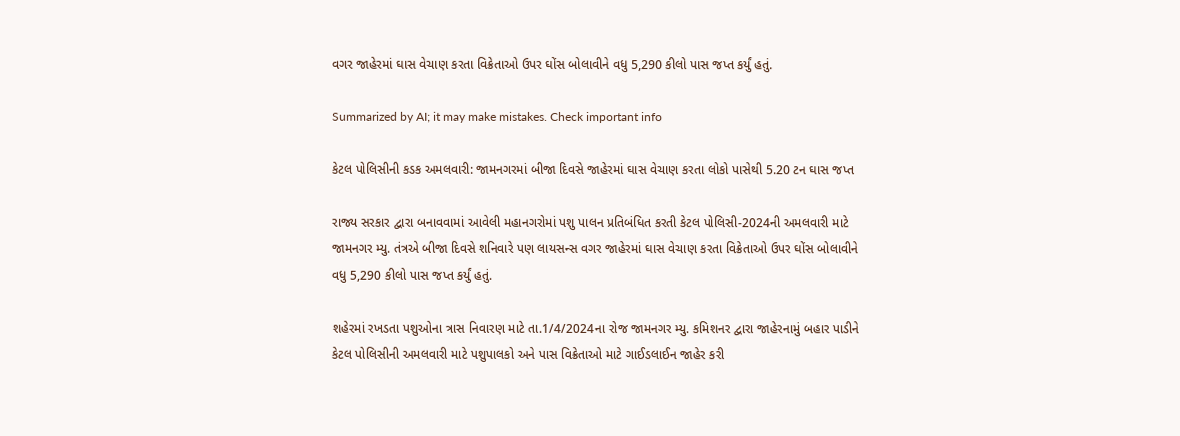વગર જાહેરમાં ઘાસ વેચાણ કરતા વિક્રેતાઓ ઉપર ઘોંસ બોલાવીને વધુ 5,290 કીલો પાસ જપ્ત કર્યું હતું.

Summarized by AI; it may make mistakes. Check important info

કેટલ પોલિસીની કડક અમલવારી: જામનગરમાં બીજા દિવસે જાહેરમાં ઘાસ વેચાણ કરતા લોકો પાસેથી 5.20 ટન ઘાસ જપ્ત

રાજ્ય સરકાર દ્વારા બનાવવામાં આવેલી મહાનગરોમાં પશુ પાલન પ્રતિબંધિત કરતી કેટલ પોલિસી-2024ની અમલવારી માટે જામનગર મ્યુ. તંત્રએ બીજા દિવસે શનિવારે પણ લાયસન્સ વગર જાહેરમાં ઘાસ વેચાણ કરતા વિક્રેતાઓ ઉપર ઘોંસ બોલાવીને વધુ 5,290 કીલો પાસ જપ્ત કર્યું હતું.

શહેરમાં રખડતા પશુઓના ત્રાસ નિવારણ માટે તા.1/4/2024ના રોજ જામનગર મ્યુ. કમિશનર દ્વારા જાહેરનામું બહાર પાડીને કેટલ પોલિસીની અમલવારી માટે પશુપાલકો અને પાસ વિક્રેતાઓ માટે ગાઈડલાઈન જાહેર કરી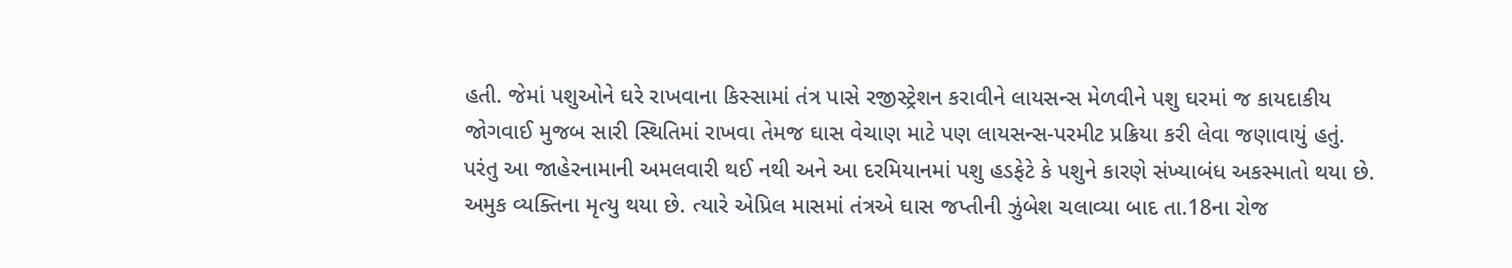હતી. જેમાં પશુઓને ઘરે રાખવાના કિસ્સામાં તંત્ર પાસે રજીસ્ટ્રેશન કરાવીને લાયસન્સ મેળવીને પશુ ઘરમાં જ કાયદાકીય જોગવાઈ મુજબ સારી સ્થિતિમાં રાખવા તેમજ ઘાસ વેચાણ માટે પણ લાયસન્સ-પરમીટ પ્રક્રિયા કરી લેવા જણાવાયું હતું. પરંતુ આ જાહેરનામાની અમલવારી થઈ નથી અને આ દરમિયાનમાં પશુ હડફેટે કે પશુને કારણે સંખ્યાબંધ અકસ્માતો થયા છે. અમુક વ્યક્તિના મૃત્યુ થયા છે. ત્યારે એપ્રિલ માસમાં તંત્રએ ઘાસ જપ્તીની ઝુંબેશ ચલાવ્યા બાદ તા.18ના રોજ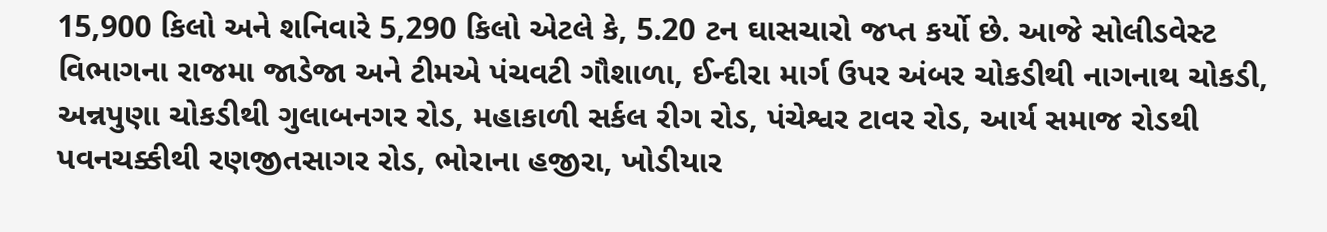15,900 કિલો અને શનિવારે 5,290 કિલો એટલે કે, 5.20 ટન ઘાસચારો જપ્ત કર્યો છે. આજે સોલીડવેસ્ટ વિભાગના રાજમા જાડેજા અને ટીમએ પંચવટી ગૌશાળા, ઈન્દીરા માર્ગ ઉપર અંબર ચોકડીથી નાગનાથ ચોકડી, અન્નપુણા ચોકડીથી ગુલાબનગર રોડ, મહાકાળી સર્કલ રીગ રોડ, પંચેશ્વર ટાવર રોડ, આર્ય સમાજ રોડથી પવનચક્કીથી રણજીતસાગર રોડ, ભોરાના હજીરા, ખોડીયાર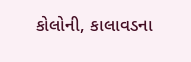કોલોની, કાલાવડના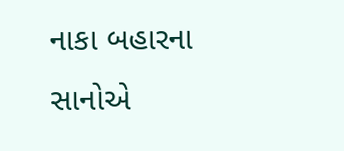નાકા બહારના સાનોએ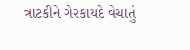ત્રાટકીને ગેરકાયદે વેચાતું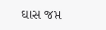ઘાસ જપ્ત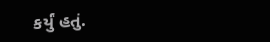કર્યું હતું.